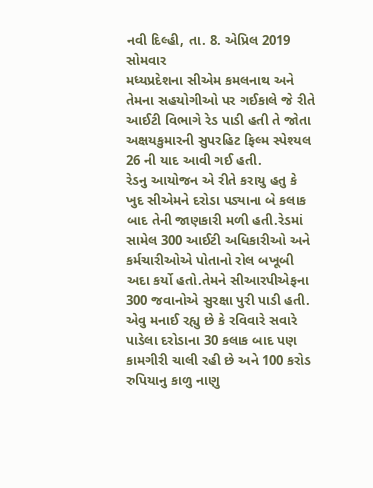નવી દિલ્હી, તા. 8. એપ્રિલ 2019 સોમવાર
મધ્યપ્રદેશના સીએમ કમલનાથ અને તેમના સહયોગીઓ પર ગઈકાલે જે રીતે આઈટી વિભાગે રેડ પાડી હતી તે જોતા અક્ષયકુમારની સુપરહિટ ફિલ્મ સ્પેશ્યલ 26 ની યાદ આવી ગઈ હતી.
રેડનુ આયોજન એ રીતે કરાયુ હતુ કે ખુદ સીએમને દરોડા પડ્યાના બે કલાક બાદ તેની જાણકારી મળી હતી.રેડમાં સામેલ 300 આઈટી અધિકારીઓ અને કર્મચારીઓએ પોતાનો રોલ બખૂબી અદા કર્યો હતો.તેમને સીઆરપીએફના 300 જવાનોએ સુરક્ષા પુરી પાડી હતી.
એવુ મનાઈ રહ્યુ છે કે રવિવારે સવારે પાડેલા દરોડાના 30 કલાક બાદ પણ કામગીરી ચાલી રહી છે અને 100 કરોડ રુપિયાનુ કાળુ નાણુ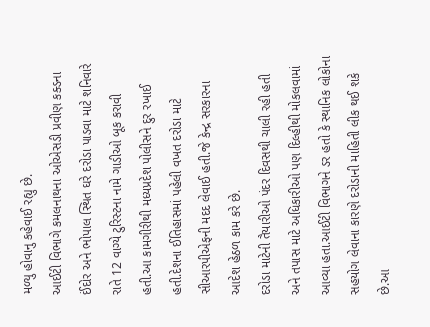મળ્યુ હોવાનુ કહેવાઈ રહ્યુ છે.
આઈટી વિભાગે કમલનાથના ઓએસડી પ્રવીણ કક્ડના ઈંદોર અને ભોપાલ સ્થિત ઘરે દરોડા પાડવા માટે શનિવારે રાતે 12 વાગ્યે ટુરિસ્ટના નામે ગાડીઓ બૂક કરાવી હતી.આ કામગીરીથી મધ્યપ્રદેશ પોલીસને દુર રખાઈ હતી.દેશના ઈતિહાસમાં પહેલી વખત દરોડા માટે સીઆરપીએફની મદદ લેવાઈ હતી.જે કેન્દ્ર સરકારના આદેશ હેઠળ કામ કરે છે.
દરોડા માટેની તૈયારીઓ પંદર દિવસથી ચાલી રહી હતી અને તપાસ માટે અધિકારીઓ પણ દિલ્હીથી મોકલવામાં આવ્યા હતા.આઈટી વિભાગને ડર હતો કે સ્થાનિક લોકોના સહયોગ લેવાના કારણે દરોડાની માહિતી લીક થઈ શકે છે.આ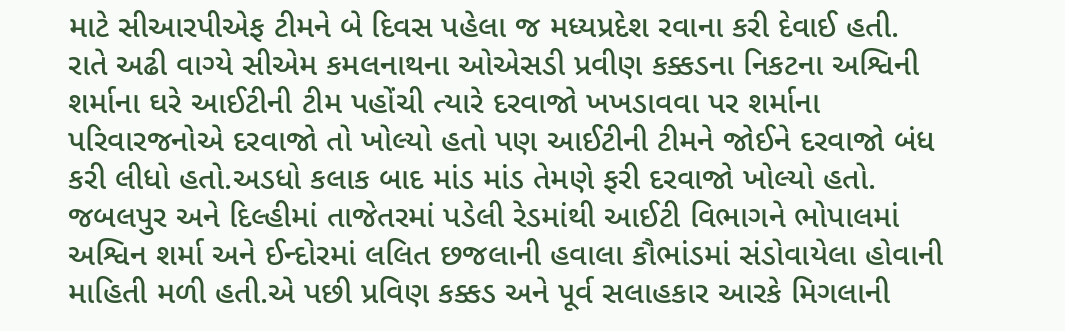માટે સીઆરપીએફ ટીમને બે દિવસ પહેલા જ મધ્યપ્રદેશ રવાના કરી દેવાઈ હતી.
રાતે અઢી વાગ્યે સીએમ કમલનાથના ઓએસડી પ્રવીણ કક્કડના નિકટના અશ્વિની શર્માના ઘરે આઈટીની ટીમ પહોંચી ત્યારે દરવાજો ખખડાવવા પર શર્માના પરિવારજનોએ દરવાજો તો ખોલ્યો હતો પણ આઈટીની ટીમને જોઈને દરવાજો બંધ કરી લીધો હતો.અડધો કલાક બાદ માંડ માંડ તેમણે ફરી દરવાજો ખોલ્યો હતો.
જબલપુર અને દિલ્હીમાં તાજેતરમાં પડેલી રેડમાંથી આઈટી વિભાગને ભોપાલમાં અશ્વિન શર્મા અને ઈન્દોરમાં લલિત છજલાની હવાલા કૌભાંડમાં સંડોવાયેલા હોવાની માહિતી મળી હતી.એ પછી પ્રવિણ કક્કડ અને પૂર્વ સલાહકાર આરકે મિગલાની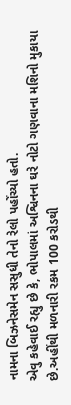નામના બિઝનેસમેન સસુધી તેનો રેલો પહોંચ્યો હતો.
એવુ કહેવાઈ રહ્યુ છે કે, ભોપાલમાં અશ્વિનના ઘરે નોટો ગણવાના મશિનો મુકાયા છે.અહીંથી મળનારી રકમ 100 કરોડથી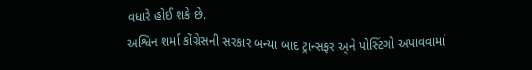વધારે હોઈ શકે છે.
અશ્વિન શર્મા કોંગ્રેસની સરકાર બન્યા બાદ ટ્રાન્સફર અ્ને પોસ્ટિંગો અપાવવામાં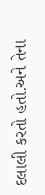દલાલી કરતો હતો.અને તેના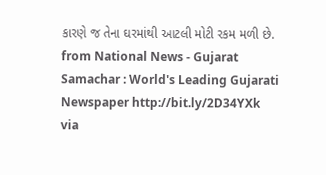કારણે જ તેના ઘરમાંથી આટલી મોટી રકમ મળી છે.
from National News - Gujarat Samachar : World's Leading Gujarati Newspaper http://bit.ly/2D34YXk
via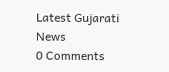Latest Gujarati News
0 Comments